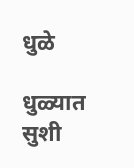धुळे

धुळ्यात सुशी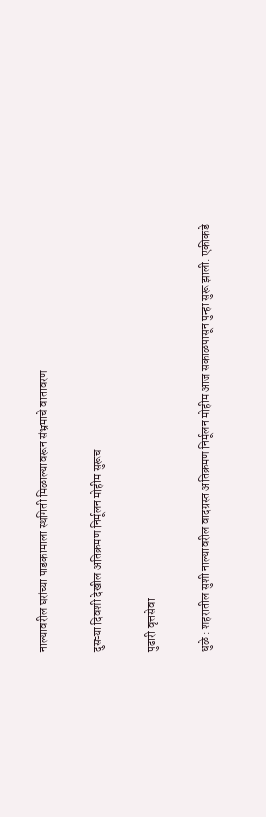नाल्यावरील घरांच्या पाडकामाला स्थगिती मिळाल्यावरून संभ्रमाचे वातावरण

दुसऱ्या दिवशी देखील अतिक्रमण निर्मूलन मोहीम सुरूच

पुढारी वृत्तसेवा

धुळे : शहरातील सुशी नाल्यावरील वादग्रस्त अतिक्रमण निर्मूलन मोहीम आज सकाळपासून पुन्हा सुरू झाली. एकीकडे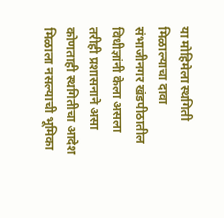या मोहिमेला स्थगिती मिळाल्याचा दावा संभाजीनगर खंडपीठातील विधीज्ञांनी केला असला तरीही प्रशासनाने असा कोणताही स्थगितीचा आदेश मिळाला नसल्याची भूमिका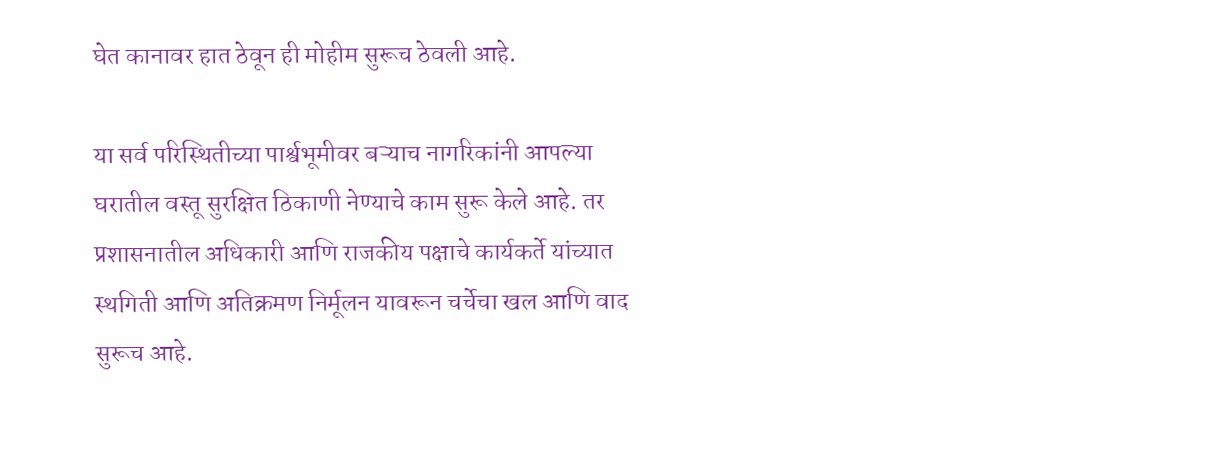घेत कानावर हात ठेवून ही मोहीम सुरूच ठेवली आहे.

या सर्व परिस्थितीच्या पार्श्वभूमीवर बऱ्याच नागरिकांनी आपल्या घरातील वस्तू सुरक्षित ठिकाणी नेण्याचे काम सुरू केले आहे. तर प्रशासनातील अधिकारी आणि राजकीय पक्षाचे कार्यकर्ते यांच्यात स्थगिती आणि अतिक्रमण निर्मूलन यावरून चर्चेचा खल आणि वाद सुरूच आहे.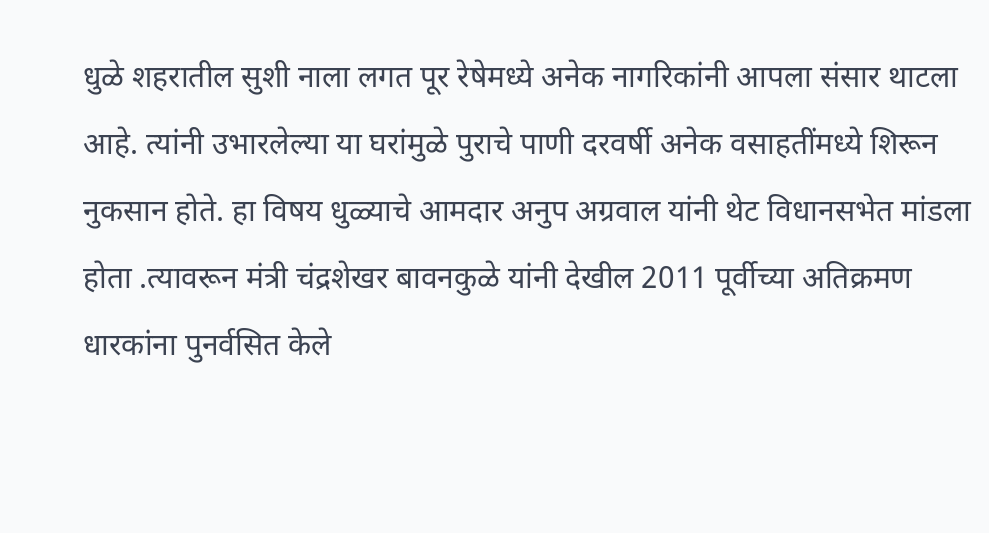धुळे शहरातील सुशी नाला लगत पूर रेषेमध्ये अनेक नागरिकांनी आपला संसार थाटला आहे. त्यांनी उभारलेल्या या घरांमुळे पुराचे पाणी दरवर्षी अनेक वसाहतींमध्ये शिरून नुकसान होते. हा विषय धुळ्याचे आमदार अनुप अग्रवाल यांनी थेट विधानसभेत मांडला होता .त्यावरून मंत्री चंद्रशेखर बावनकुळे यांनी देखील 2011 पूर्वीच्या अतिक्रमण धारकांना पुनर्वसित केले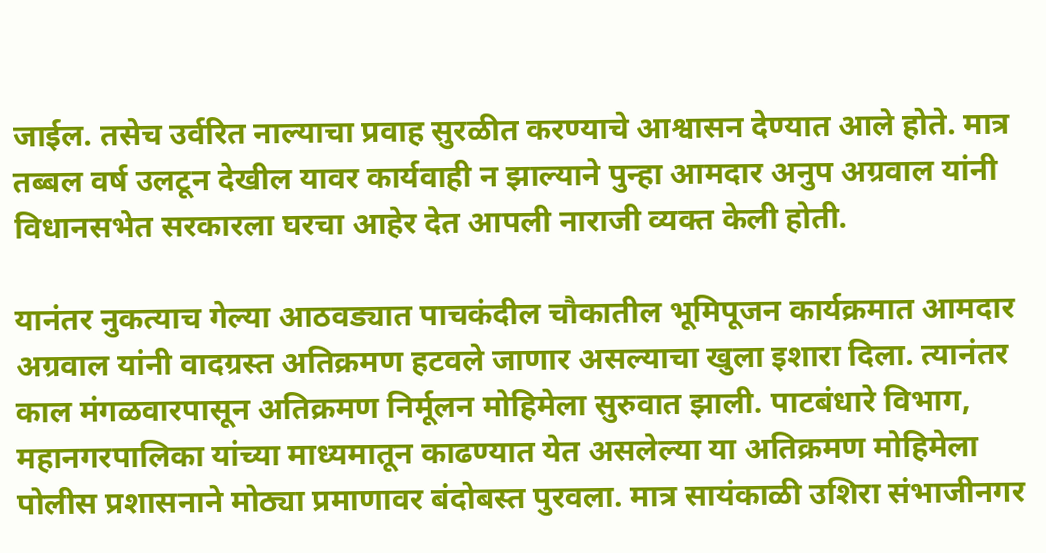जाईल. तसेच उर्वरित नाल्याचा प्रवाह सुरळीत करण्याचे आश्वासन देण्यात आले होते. मात्र तब्बल वर्ष उलटून देखील यावर कार्यवाही न झाल्याने पुन्हा आमदार अनुप अग्रवाल यांनी विधानसभेत सरकारला घरचा आहेर देत आपली नाराजी व्यक्त केली होती.

यानंतर नुकत्याच गेल्या आठवड्यात पाचकंदील चौकातील भूमिपूजन कार्यक्रमात आमदार अग्रवाल यांनी वादग्रस्त अतिक्रमण हटवले जाणार असल्याचा खुला इशारा दिला. त्यानंतर काल मंगळवारपासून अतिक्रमण निर्मूलन मोहिमेला सुरुवात झाली. पाटबंधारे विभाग, महानगरपालिका यांच्या माध्यमातून काढण्यात येत असलेल्या या अतिक्रमण मोहिमेला पोलीस प्रशासनाने मोठ्या प्रमाणावर बंदोबस्त पुरवला. मात्र सायंकाळी उशिरा संभाजीनगर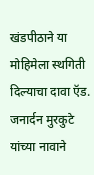खंडपीठाने या मोहिमेला स्थगिती दिल्याचा दावा ऍड. जनार्दन मुरकुटे यांच्या नावाने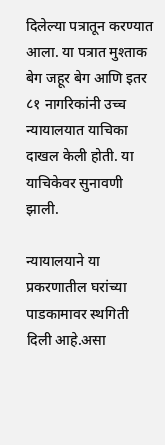दिलेल्या पत्रातून करण्यात आला. या पत्रात मुश्ताक बेग जहूर बेग आणि इतर ८१ नागरिकांनी उच्च न्यायालयात याचिका दाखल केली होती. या याचिकेवर सुनावणी झाली.

न्यायालयाने या प्रकरणातील घरांच्या पाडकामावर स्थगिती दिली आहे.असा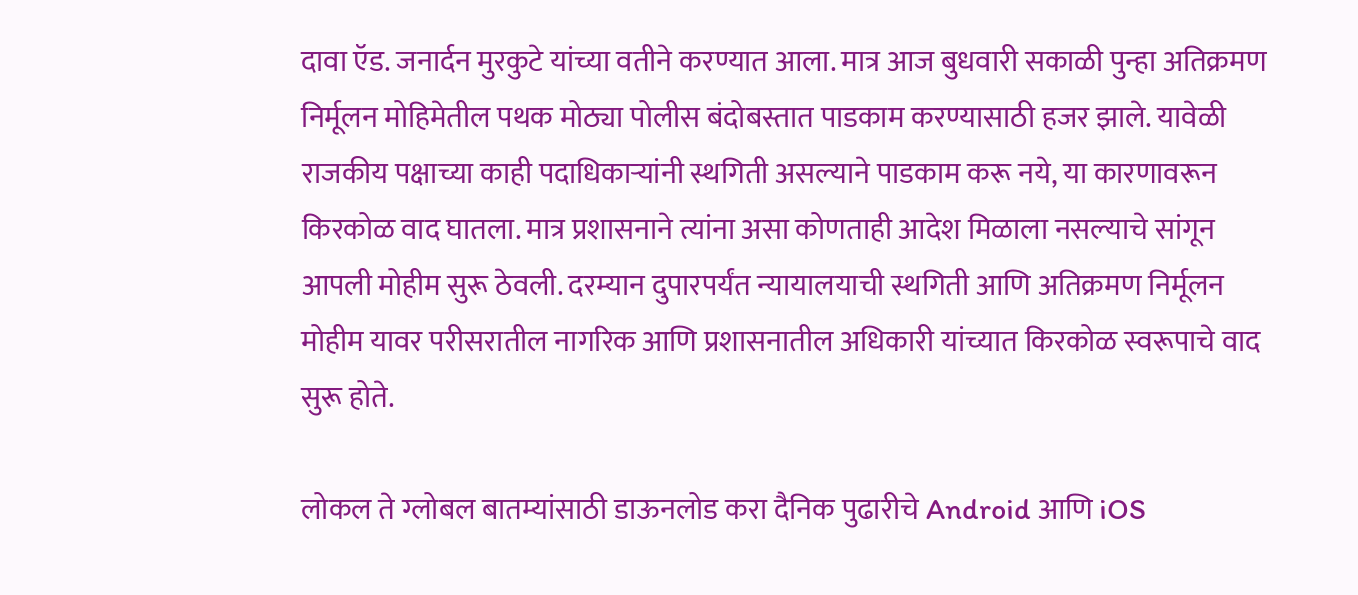दावा ऍड. जनार्दन मुरकुटे यांच्या वतीने करण्यात आला. मात्र आज बुधवारी सकाळी पुन्हा अतिक्रमण निर्मूलन मोहिमेतील पथक मोठ्या पोलीस बंदोबस्तात पाडकाम करण्यासाठी हजर झाले. यावेळी राजकीय पक्षाच्या काही पदाधिकाऱ्यांनी स्थगिती असल्याने पाडकाम करू नये, या कारणावरून किरकोळ वाद घातला. मात्र प्रशासनाने त्यांना असा कोणताही आदेश मिळाला नसल्याचे सांगून आपली मोहीम सुरू ठेवली. दरम्यान दुपारपर्यंत न्यायालयाची स्थगिती आणि अतिक्रमण निर्मूलन मोहीम यावर परीसरातील नागरिक आणि प्रशासनातील अधिकारी यांच्यात किरकोळ स्वरूपाचे वाद सुरू होते.

लोकल ते ग्लोबल बातम्यांसाठी डाऊनलोड करा दैनिक पुढारीचे Android आणि iOS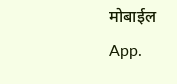मोबाईल App.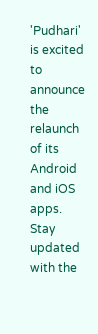'Pudhari' is excited to announce the relaunch of its Android and iOS apps. Stay updated with the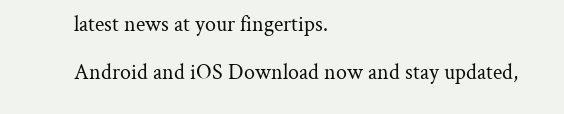latest news at your fingertips.

Android and iOS Download now and stay updated,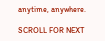anytime, anywhere.

SCROLL FOR NEXT